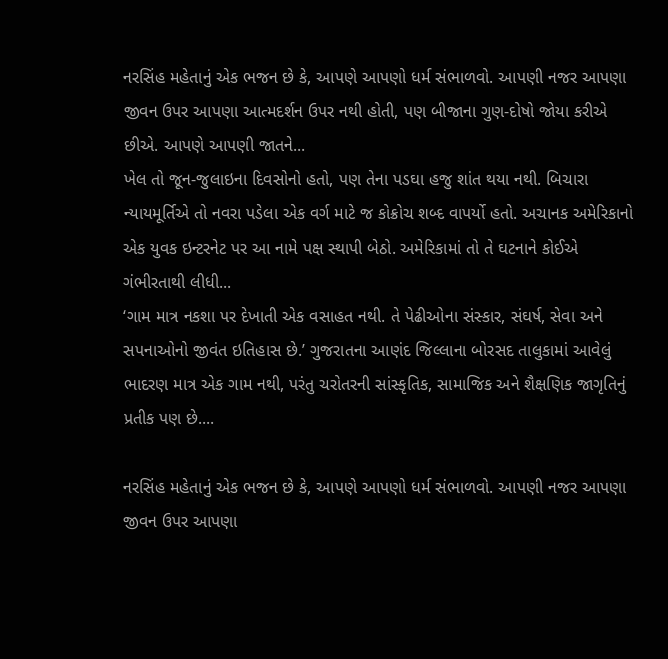નરસિંહ મહેતાનું એક ભજન છે કે, આપણે આપણો ધર્મ સંભાળવો. આપણી નજર આપણા જીવન ઉપર આપણા આત્મદર્શન ઉપર નથી હોતી, પણ બીજાના ગુણ-દોષો જોયા કરીએ છીએ. આપણે આપણી જાતને...
ખેલ તો જૂન-જુલાઇના દિવસોનો હતો, પણ તેના પડઘા હજુ શાંત થયા નથી. બિચારા ન્યાયમૂર્તિએ તો નવરા પડેલા એક વર્ગ માટે જ કોક્રોચ શબ્દ વાપર્યો હતો. અચાનક અમેરિકાનો એક યુવક ઇન્ટરનેટ પર આ નામે પક્ષ સ્થાપી બેઠો. અમેરિકામાં તો તે ઘટનાને કોઈએ ગંભીરતાથી લીધી...
‘ગામ માત્ર નકશા પર દેખાતી એક વસાહત નથી. તે પેઢીઓના સંસ્કાર, સંઘર્ષ, સેવા અને સપનાઓનો જીવંત ઇતિહાસ છે.’ ગુજરાતના આણંદ જિલ્લાના બોરસદ તાલુકામાં આવેલું ભાદરણ માત્ર એક ગામ નથી, પરંતુ ચરોતરની સાંસ્કૃતિક, સામાજિક અને શૈક્ષણિક જાગૃતિનું પ્રતીક પણ છે....

નરસિંહ મહેતાનું એક ભજન છે કે, આપણે આપણો ધર્મ સંભાળવો. આપણી નજર આપણા જીવન ઉપર આપણા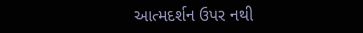આત્મદર્શન ઉપર નથી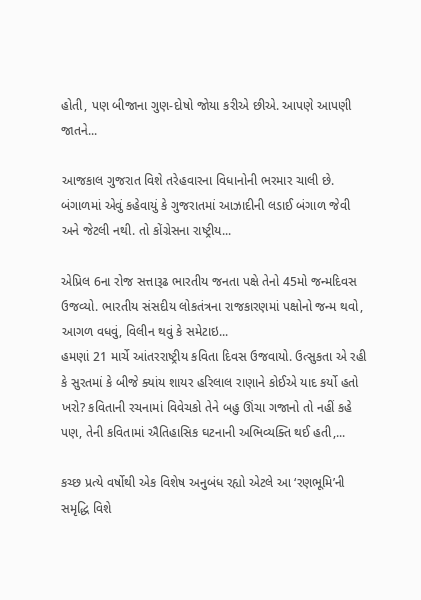હોતી, પણ બીજાના ગુણ-દોષો જોયા કરીએ છીએ. આપણે આપણી જાતને...

આજકાલ ગુજરાત વિશે તરેહવારના વિધાનોની ભરમાર ચાલી છે. બંગાળમાં એવું કહેવાયું કે ગુજરાતમાં આઝાદીની લડાઈ બંગાળ જેવી અને જેટલી નથી. તો કોંગ્રેસના રાષ્ટ્રીય...

એપ્રિલ 6ના રોજ સત્તારૂઢ ભારતીય જનતા પક્ષે તેનો 45મો જન્મદિવસ ઉજવ્યો. ભારતીય સંસદીય લોકતંત્રના રાજકારણમાં પક્ષોનો જન્મ થવો, આગળ વધવું, વિલીન થવું કે સમેટાઇ...
હમણાં 21 માર્ચે આંતરરાષ્ટ્રીય કવિતા દિવસ ઉજવાયો. ઉત્સુકતા એ રહી કે સુરતમાં કે બીજે ક્યાંય શાયર હરિલાલ રાણાને કોઈએ યાદ કર્યો હતો ખરો? કવિતાની રચનામાં વિવેચકો તેને બહુ ઊંચા ગજાનો તો નહીં કહે પણ, તેની કવિતામાં ઐતિહાસિક ઘટનાની અભિવ્યક્તિ થઈ હતી,...

કચ્છ પ્રત્યે વર્ષોથી એક વિશેષ અનુબંધ રહ્યો એટલે આ ‘રણભૂમિ’ની સમૃદ્ધિ વિશે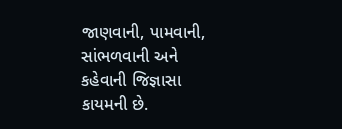જાણવાની, પામવાની, સાંભળવાની અને કહેવાની જિજ્ઞાસા કાયમની છે.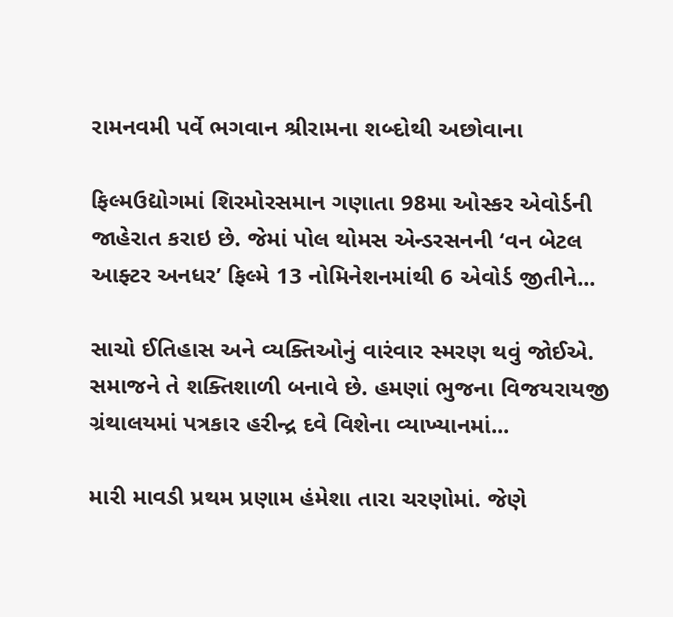રામનવમી પર્વે ભગવાન શ્રીરામના શબ્દોથી અછોવાના

ફિલ્મઉદ્યોગમાં શિરમોરસમાન ગણાતા 98મા ઓસ્કર એવોર્ડની જાહેરાત કરાઇ છે. જેમાં પોલ થોમસ એન્ડરસનની ‘વન બેટલ આફ્ટર અનધર’ ફિલ્મે 13 નોમિનેશનમાંથી 6 એવોર્ડ જીતીને...

સાચો ઈતિહાસ અને વ્યક્તિઓનું વારંવાર સ્મરણ થવું જોઈએ. સમાજને તે શક્તિશાળી બનાવે છે. હમણાં ભુજના વિજયરાયજી ગ્રંથાલયમાં પત્રકાર હરીન્દ્ર દવે વિશેના વ્યાખ્યાનમાં...

મારી માવડી પ્રથમ પ્રણામ હંમેશા તારા ચરણોમાં. જેણે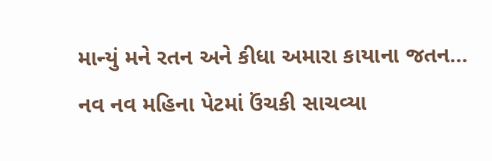માન્યું મને રતન અને કીધા અમારા કાયાના જતન... નવ નવ મહિના પેટમાં ઉંચકી સાચવ્યા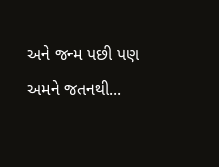અને જન્મ પછી પણ અમને જતનથી...